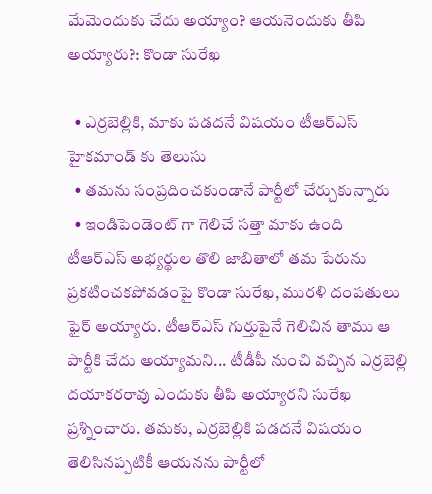మేమెందుకు చేదు అయ్యాం? ఆయనెందుకు తీపి అయ్యారు?: కొండా సురేఖ

  • ఎర్రబెల్లికి, మాకు పడదనే విషయం టీఆర్ఎస్ హైకమాండ్ కు తెలుసు
  • తమను సంప్రదించకుండానే పార్టీలో చేర్చుకున్నారు
  • ఇండిపెండెంట్ గా గెలిచే సత్తా మాకు ఉంది
టీఆర్ఎస్ అభ్యర్థుల తొలి జాబితాలో తమ పేరును ప్రకటించకపోవడంపై కొండా సురేఖ, మురళి దంపతులు ఫైర్ అయ్యారు. టీఆర్ఎస్ గుర్తుపైనే గెలిచిన తాము ఆ పార్టీకి చేదు అయ్యామని... టీడీపీ నుంచి వచ్చిన ఎర్రబెల్లి దయాకరరావు ఎందుకు తీపి అయ్యారని సురేఖ ప్రశ్నించారు. తమకు, ఎర్రబెల్లికి పడదనే విషయం తెలిసినప్పటికీ ఆయనను పార్టీలో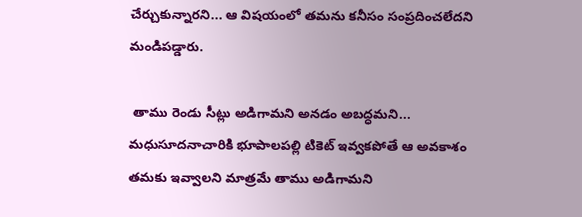చేర్చుకున్నారని... ఆ విషయంలో తమను కనీసం సంప్రదించలేదని మండిపడ్డారు.

 తాము రెండు సీట్లు అడిగామని అనడం అబద్ధమని... మధుసూదనాచారికి భూపాలపల్లి టికెట్ ఇవ్వకపోతే ఆ అవకాశం తమకు ఇవ్వాలని మాత్రమే తాము అడిగామని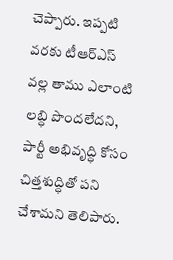చెప్పారు. ఇప్పటి వరకు టీఆర్ఎస్ వల్ల తాము ఎలాంటి లబ్ధి పొందలేదని, పార్టీ అభివృద్ధి కోసం చిత్తశుద్ధితో పని చేశామని తెలిపారు.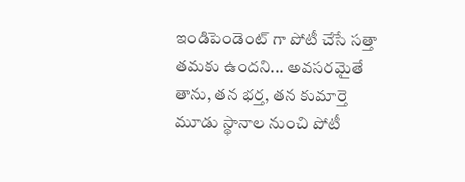ఇండిపెండెంట్ గా పోటీ చేసే సత్తా తమకు ఉందని... అవసరమైతే తాను, తన భర్త, తన కుమార్తె మూడు స్థానాల నుంచి పోటీ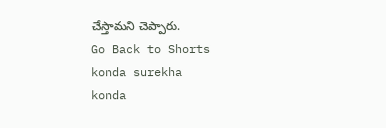చేస్తామని చెప్పారు.
Go Back to Shorts
konda surekha
konda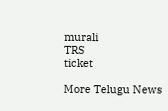murali
TRS
ticket

More Telugu News